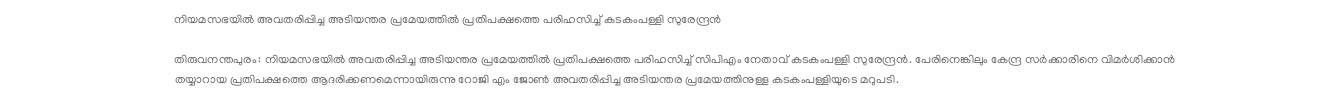നിയമസഭയില്‍ അവതരിപ്പിച്ച അടിയന്തര പ്രമേയത്തില്‍ പ്രതിപക്ഷത്തെ പരിഹസിച്ച് കടകംപള്ളി സുരേന്ദ്രന്‍

തിരുവനന്തപുരം: നിയമസഭയില്‍ അവതരിപ്പിച്ച അടിയന്തര പ്രമേയത്തില്‍ പ്രതിപക്ഷത്തെ പരിഹസിച്ച് സിപിഎം നേതാവ് കടകംപള്ളി സുരേന്ദ്രന്‍. പേരിനെങ്കിലും കേന്ദ്ര സര്‍ക്കാരിനെ വിമര്‍ശിക്കാന്‍ തയ്യാറായ പ്രതിപക്ഷത്തെ ആദരിക്കണമെന്നായിരുന്നു റോജി എം ജോണ്‍ അവതരിപ്പിച്ച അടിയന്തര പ്രമേയത്തിനുള്ള കടകംപള്ളിയുടെ മറുപടി.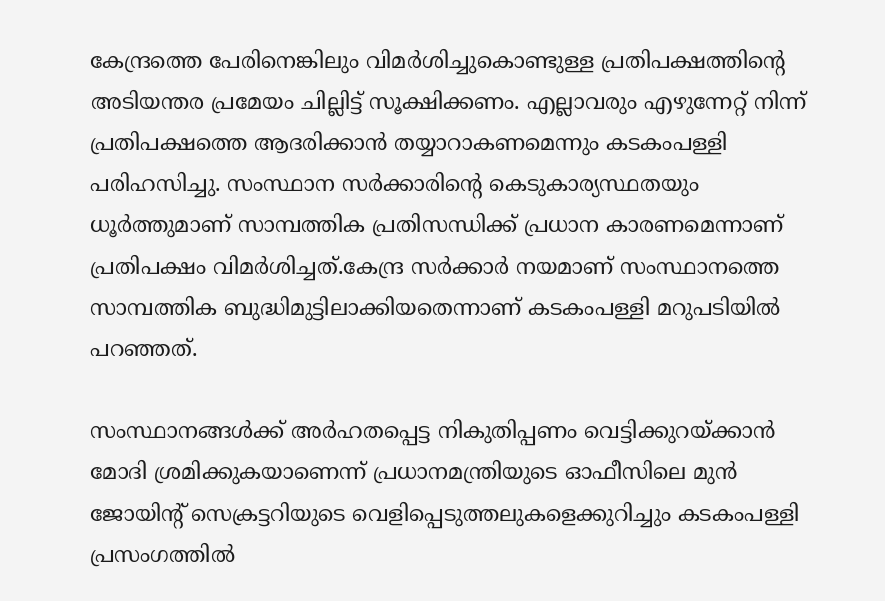കേന്ദ്രത്തെ പേരിനെങ്കിലും വിമര്‍ശിച്ചുകൊണ്ടുള്ള പ്രതിപക്ഷത്തിന്റെ അടിയന്തര പ്രമേയം ചില്ലിട്ട് സൂക്ഷിക്കണം. എല്ലാവരും എഴുന്നേറ്റ് നിന്ന് പ്രതിപക്ഷത്തെ ആദരിക്കാന്‍ തയ്യാറാകണമെന്നും കടകംപള്ളി പരിഹസിച്ചു. സംസ്ഥാന സര്‍ക്കാരിന്റെ കെടുകാര്യസ്ഥതയും ധൂര്‍ത്തുമാണ് സാമ്പത്തിക പ്രതിസന്ധിക്ക് പ്രധാന കാരണമെന്നാണ് പ്രതിപക്ഷം വിമര്‍ശിച്ചത്.കേന്ദ്ര സര്‍ക്കാര്‍ നയമാണ് സംസ്ഥാനത്തെ സാമ്പത്തിക ബുദ്ധിമുട്ടിലാക്കിയതെന്നാണ് കടകംപള്ളി മറുപടിയില്‍ പറഞ്ഞത്.

സംസ്ഥാനങ്ങള്‍ക്ക് അര്‍ഹതപ്പെട്ട നികുതിപ്പണം വെട്ടിക്കുറയ്ക്കാന്‍ മോദി ശ്രമിക്കുകയാണെന്ന് പ്രധാനമന്ത്രിയുടെ ഓഫീസിലെ മുന്‍ ജോയിന്റ് സെക്രട്ടറിയുടെ വെളിപ്പെടുത്തലുകളെക്കുറിച്ചും കടകംപള്ളി പ്രസംഗത്തില്‍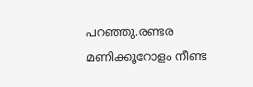പറഞ്ഞു.രണ്ടര മണിക്കൂറോളം നീണ്ട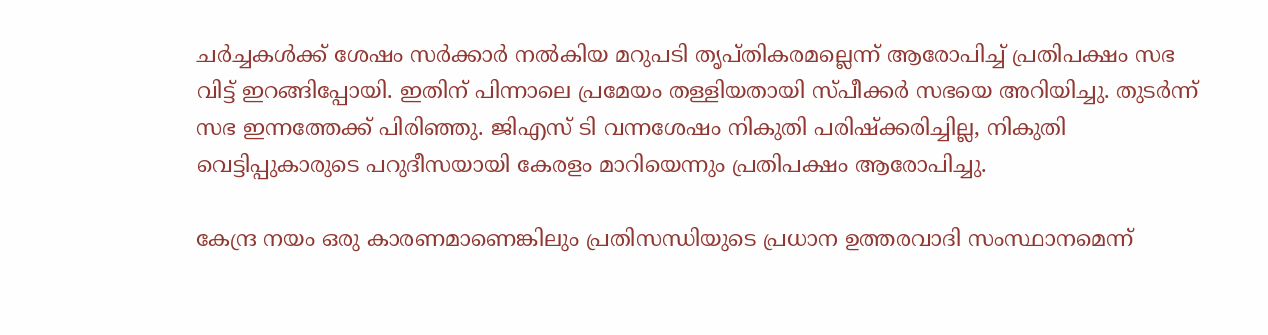ചര്‍ച്ചകള്‍ക്ക് ശേഷം സര്‍ക്കാര്‍ നല്‍കിയ മറുപടി തൃപ്തികരമല്ലെന്ന് ആരോപിച്ച് പ്രതിപക്ഷം സഭ വിട്ട് ഇറങ്ങിപ്പോയി. ഇതിന് പിന്നാലെ പ്രമേയം തള്ളിയതായി സ്പീക്കര്‍ സഭയെ അറിയിച്ചു. തുടര്‍ന്ന് സഭ ഇന്നത്തേക്ക് പിരിഞ്ഞു. ജിഎസ് ടി വന്നശേഷം നികുതി പരിഷ്‌ക്കരിച്ചില്ല, നികുതി വെട്ടിപ്പുകാരുടെ പറുദീസയായി കേരളം മാറിയെന്നും പ്രതിപക്ഷം ആരോപിച്ചു.

കേന്ദ്ര നയം ഒരു കാരണമാണെങ്കിലും പ്രതിസന്ധിയുടെ പ്രധാന ഉത്തരവാദി സംസ്ഥാനമെന്ന്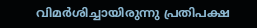വിമര്‍ശിച്ചായിരുന്നു പ്രതിപക്ഷ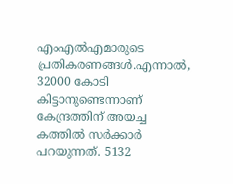എംഎല്‍എമാരുടെ പ്രതികരണങ്ങള്‍.എന്നാല്‍, 32000 കോടി കിട്ടാനുണ്ടെന്നാണ് കേന്ദ്രത്തിന് അയച്ച കത്തില്‍ സര്‍ക്കാര്‍ പറയുന്നത്. 5132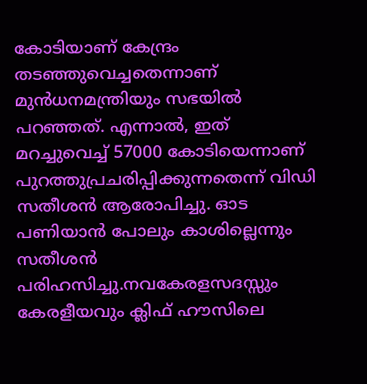കോടിയാണ് കേന്ദ്രം തടഞ്ഞുവെച്ചതെന്നാണ് മുന്‍ധനമന്ത്രിയും സഭയില്‍ പറഞ്ഞത്. എന്നാല്‍, ഇത് മറച്ചുവെച്ച് 57000 കോടിയെന്നാണ് പുറത്തുപ്രചരിപ്പിക്കുന്നതെന്ന് വിഡി സതീശന്‍ ആരോപിച്ചു. ഓട പണിയാന്‍ പോലും കാശില്ലെന്നും സതീശന്‍ പരിഹസിച്ചു.നവകേരളസദസ്സും കേരളീയവും ക്ലിഫ് ഹൗസിലെ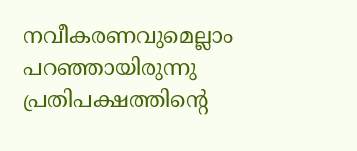നവീകരണവുമെല്ലാം പറഞ്ഞായിരുന്നു പ്രതിപക്ഷത്തിന്റെ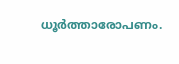ധൂര്‍ത്താരോപണം.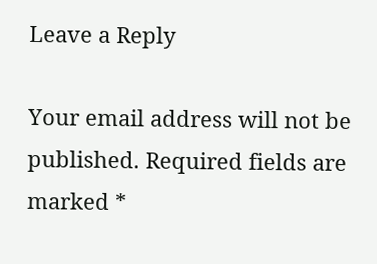Leave a Reply

Your email address will not be published. Required fields are marked *